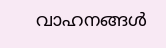വാഹനങ്ങൾ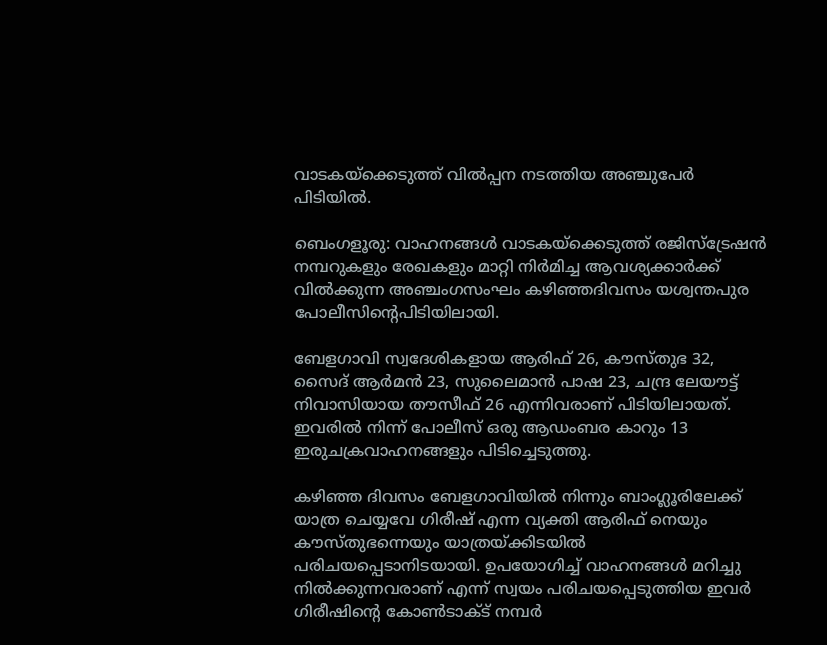വാടകയ്ക്കെടുത്ത് വിൽപ്പന നടത്തിയ അഞ്ചുപേർ പിടിയിൽ.

ബെംഗളൂരു: വാഹനങ്ങൾ വാടകയ്ക്കെടുത്ത് രജിസ്ട്രേഷൻ നമ്പറുകളും രേഖകളും മാറ്റി നിർമിച്ച ആവശ്യക്കാർക്ക് വിൽക്കുന്ന അഞ്ചംഗസംഘം കഴിഞ്ഞദിവസം യശ്വന്തപുര പോലീസിന്റെപിടിയിലായി.

ബേളഗാവി സ്വദേശികളായ ആരിഫ് 26, കൗസ്തുഭ 32, സൈദ് ആർമൻ 23, സുലൈമാൻ പാഷ 23, ചന്ദ്ര ലേയൗട്ട് നിവാസിയായ തൗസീഫ് 26 എന്നിവരാണ് പിടിയിലായത്. ഇവരിൽ നിന്ന് പോലീസ് ഒരു ആഡംബര കാറും 13 ഇരുചക്രവാഹനങ്ങളും പിടിച്ചെടുത്തു.

കഴിഞ്ഞ ദിവസം ബേളഗാവിയിൽ നിന്നും ബാംഗ്ലൂരിലേക്ക് യാത്ര ചെയ്യവേ ഗിരീഷ് എന്ന വ്യക്തി ആരിഫ് നെയും കൗസ്തുഭന്നെയും യാത്രയ്ക്കിടയിൽ പരിചയപ്പെടാനിടയായി. ഉപയോഗിച്ച് വാഹനങ്ങൾ മറിച്ചു നിൽക്കുന്നവരാണ് എന്ന് സ്വയം പരിചയപ്പെടുത്തിയ ഇവർ ഗിരീഷിന്റെ കോൺടാക്ട് നമ്പർ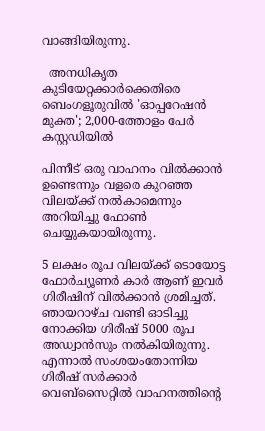വാങ്ങിയിരുന്നു.

  അനധികൃത കുടിയേറ്റക്കാർക്കെതിരെ ബെംഗളൂരുവിൽ 'ഓപ്പറേഷൻ മുക്ത'; 2,000-ത്തോളം പേർ കസ്റ്റഡിയിൽ

പിന്നീട് ഒരു വാഹനം വിൽക്കാൻ ഉണ്ടെന്നും വളരെ കുറഞ്ഞ വിലയ്ക്ക് നൽകാമെന്നും അറിയിച്ചു ഫോൺ ചെയ്യുകയായിരുന്നു.

5 ലക്ഷം രൂപ വിലയ്ക്ക് ടൊയോട്ട ഫോർച്യൂണർ കാർ ആണ് ഇവർ ഗിരീഷിന് വിൽക്കാൻ ശ്രമിച്ചത്. ഞായറാഴ്ച വണ്ടി ഓടിച്ചു നോക്കിയ ഗിരീഷ് 5000 രൂപ അഡ്വാൻസും നൽകിയിരുന്നു. എന്നാൽ സംശയംതോന്നിയ ഗിരീഷ് സർക്കാർ വെബ്സൈറ്റിൽ വാഹനത്തിന്റെ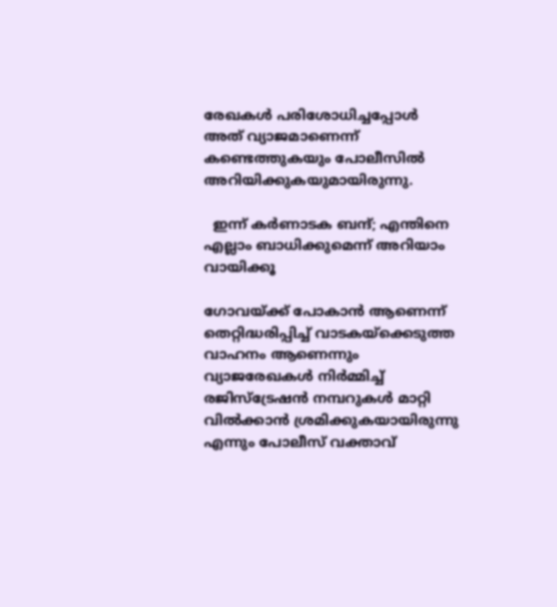രേഖകൾ പരിശോധിച്ചപ്പോൾ അത് വ്യാജമാണെന്ന് കണ്ടെത്തുകയും പോലീസിൽ അറിയിക്കുകയുമായിരുന്നു.

  ഇന്ന് കർണാടക ബന്ദ്; എന്തിനെ എല്ലാം ബാധിക്കുമെന്ന് അറിയാം വായിക്കൂ

ഗോവയ്ക്ക് പോകാൻ ആണെന്ന് തെറ്റിദ്ധരിപ്പിച്ച് വാടകയ്ക്കെടുത്ത വാഹനം ആണെന്നും വ്യാജരേഖകൾ നിർമ്മിച്ച് രജിസ്ട്രേഷൻ നമ്പറുകൾ മാറ്റി വിൽക്കാൻ ശ്രമിക്കുകയായിരുന്നു എന്നും പോലീസ് വക്താവ്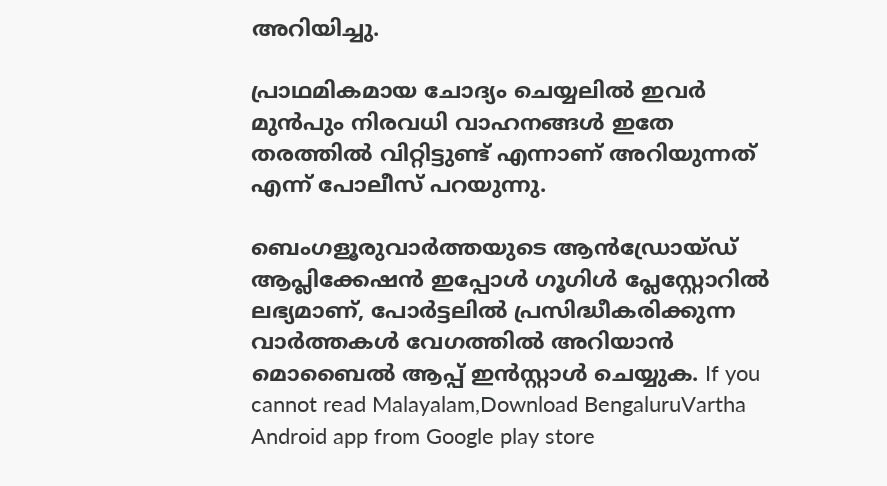അറിയിച്ചു.

പ്രാഥമികമായ ചോദ്യം ചെയ്യലിൽ ഇവർ മുൻപും നിരവധി വാഹനങ്ങൾ ഇതേ തരത്തിൽ വിറ്റിട്ടുണ്ട് എന്നാണ് അറിയുന്നത് എന്ന് പോലീസ് പറയുന്നു.

ബെംഗളൂരുവാർത്തയുടെ ആൻഡ്രോയ്ഡ് ആപ്ലിക്കേഷൻ ഇപ്പോൾ ഗൂഗിൾ പ്ലേസ്റ്റോറിൽ ലഭ്യമാണ്, പോർട്ടലിൽ പ്രസിദ്ധീകരിക്കുന്ന വാർത്തകൾ വേഗത്തിൽ അറിയാൻ മൊബൈൽ ആപ്പ് ഇൻസ്റ്റാൾ ചെയ്യുക. If you cannot read Malayalam,Download BengaluruVartha Android app from Google play store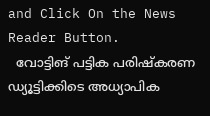and Click On the News Reader Button.
  വോട്ടിങ് പട്ടിക പരിഷ്കരണ ഡ്യൂട്ടിക്കിടെ അധ്യാപിക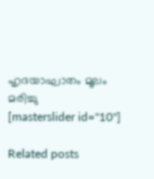ഹൃദയാഘാതം മൂലം മരിച്ചു
[masterslider id="10"]

Related posts